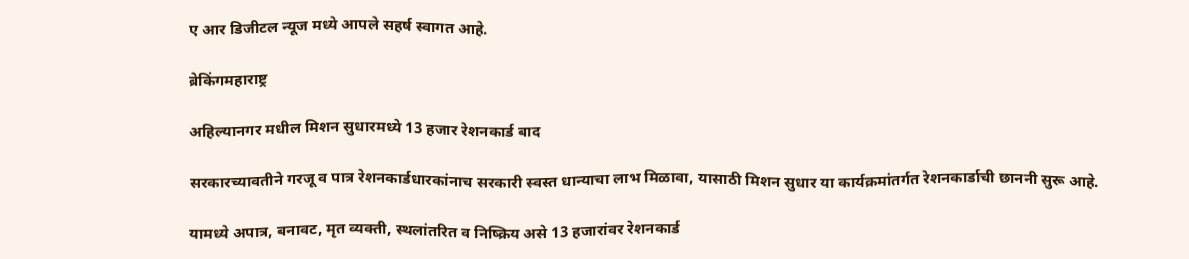ए आर डिजीटल न्यूज मध्ये आपले सहर्ष स्वागत आहे.

ब्रेकिंगमहाराष्ट्र

अहिल्यानगर मधील मिशन सुधारमध्ये 13 हजार रेशनकार्ड बाद

सरकारच्यावतीने गरजू व पात्र रेशनकार्डधारकांनाच सरकारी स्वस्त धान्याचा लाभ मिळावा, यासाठी मिशन सुधार या कार्यक्रमांतर्गत रेशनकार्डाची छाननी सुरू आहे.

यामध्ये अपात्र, बनावट, मृत व्यक्ती, स्थलांतरित व निष्क्रिय असे 13 हजारांवर रेशनकार्ड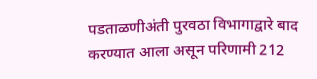पडताळणीअंती पुरवठा विभागाद्वारे बाद करण्यात आला असून परिणामी 212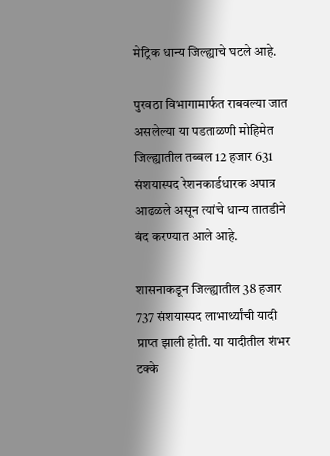मेट्रिक धान्य जिल्ह्याचे घटले आहे.

पुरवठा विभागामार्फत राबवल्या जात असलेल्या या पडताळणी मोहिमेत जिल्ह्यातील तब्बल 12 हजार 631 संशयास्पद रेशनकार्डधारक अपात्र आढळले असून त्यांचे धान्य तातडीने बंद करण्यात आले आहे.

शासनाकडून जिल्ह्यातील 38 हजार 737 संशयास्पद लाभार्थ्यांची यादी प्राप्त झाली होती. या यादीतील शंभर टक्के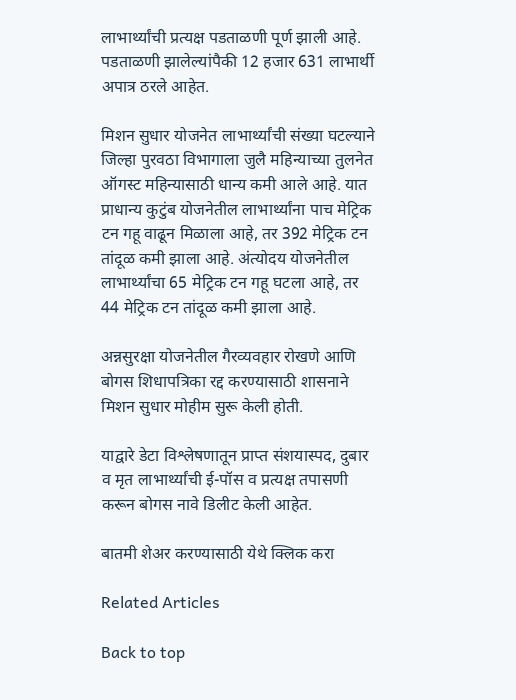लाभार्थ्यांची प्रत्यक्ष पडताळणी पूर्ण झाली आहे. पडताळणी झालेल्यांपैकी 12 हजार 631 लाभार्थी अपात्र ठरले आहेत.

मिशन सुधार योजनेत लाभार्थ्यांची संख्या घटल्याने जिल्हा पुरवठा विभागाला जुलै महिन्याच्या तुलनेत ऑगस्ट महिन्यासाठी धान्य कमी आले आहे. यात प्राधान्य कुटुंब योजनेतील लाभार्थ्यांना पाच मेट्रिक टन गहू वाढून मिळाला आहे, तर 392 मेट्रिक टन तांदूळ कमी झाला आहे. अंत्योदय योजनेतील लाभार्थ्यांचा 65 मेट्रिक टन गहू घटला आहे, तर 44 मेट्रिक टन तांदूळ कमी झाला आहे.

अन्नसुरक्षा योजनेतील गैरव्यवहार रोखणे आणि बोगस शिधापत्रिका रद्द करण्यासाठी शासनाने मिशन सुधार मोहीम सुरू केली होती.

याद्वारे डेटा विश्लेषणातून प्राप्त संशयास्पद, दुबार व मृत लाभार्थ्यांची ई-पॉस व प्रत्यक्ष तपासणी करून बोगस नावे डिलीट केली आहेत.

बातमी शेअर करण्यासाठी येथे क्लिक करा

Related Articles

Back to top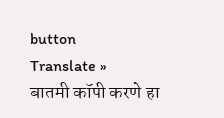button
Translate »
बातमी कॉपी करणे हा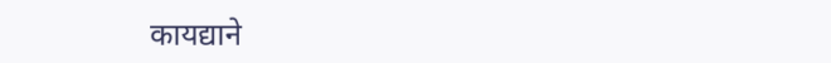कायद्याने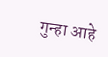गुन्हा आहे